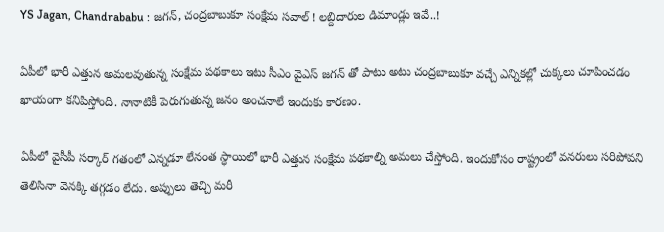YS Jagan, Chandrababu : జగన్, చంద్రబాబుకూ సంక్షేమ సవాల్ ! లబ్దిదారుల డిమాండ్లు ఇవే..!

ఏపీలో భారీ ఎత్తున అమలవుతున్న సంక్షేమ పథకాలు ఇటు సీఎం వైఎస్ జగన్ తో పాటు అటు చంద్రబాబుకూ వచ్చే ఎన్నికల్లో చుక్కలు చూపించడం ఖాయంగా కనిపిస్తోంది. నానాటికీ పెరుగుతున్న జనం అంచనాలే ఇందుకు కారణం.

ఏపీలో వైసీపీ సర్కార్ గతంలో ఎన్నడూ లేనంత స్ధాయిలో భారీ ఎత్తున సంక్షేమ పథకాల్ని అమలు చేస్తోంది. ఇందుకోసం రాష్ట్రంలో వనరులు సరిపోవని తెలిసినా వెనక్కి తగ్గడం లేదు. అప్పులు తెచ్చి మరీ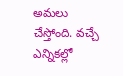అమలు చేస్తోంది. వచ్చే ఎన్నికల్లో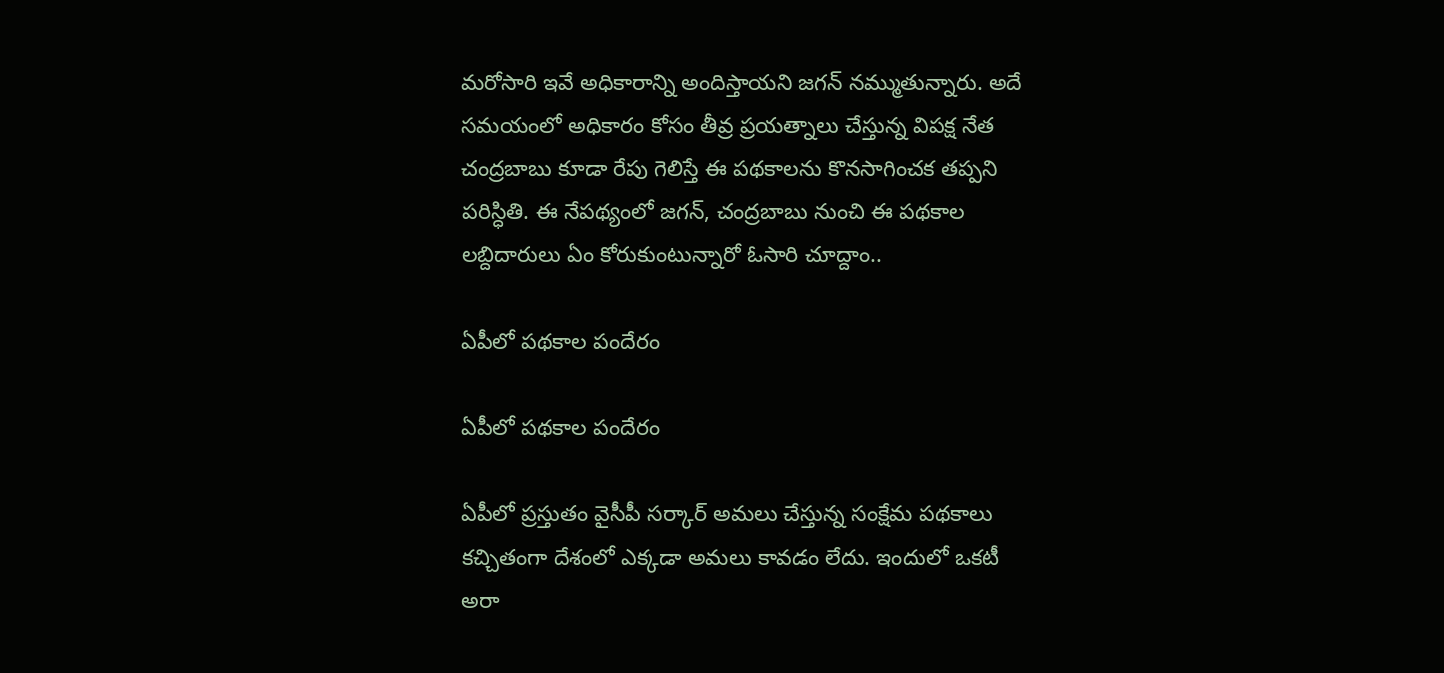మరోసారి ఇవే అధికారాన్ని అందిస్తాయని జగన్ నమ్ముతున్నారు. అదే సమయంలో అధికారం కోసం తీవ్ర ప్రయత్నాలు చేస్తున్న విపక్ష నేత చంద్రబాబు కూడా రేపు గెలిస్తే ఈ పథకాలను కొనసాగించక తప్పని పరిస్ధితి. ఈ నేపథ్యంలో జగన్, చంద్రబాబు నుంచి ఈ పథకాల లబ్దిదారులు ఏం కోరుకుంటున్నారో ఓసారి చూద్దాం..

ఏపీలో పథకాల పందేరం

ఏపీలో పథకాల పందేరం

ఏపీలో ప్రస్తుతం వైసీపీ సర్కార్ అమలు చేస్తున్న సంక్షేమ పథకాలు కచ్చితంగా దేశంలో ఎక్కడా అమలు కావడం లేదు. ఇందులో ఒకటీ అరా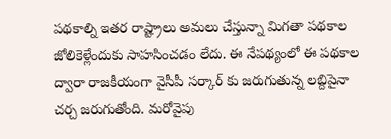పథకాల్ని ఇతర రాష్ట్రాలు అమలు చేస్తున్నా మిగతా పథకాల జోలికెళ్లేందుకు సాహసించడం లేదు. ఈ నేపథ్యంలో ఈ పథకాల ద్వారా రాజకీయంగా వైసీపీ సర్కార్ కు జరుగుతున్న లబ్దిపైనా చర్చ జరుగుతోంది. మరోవైపు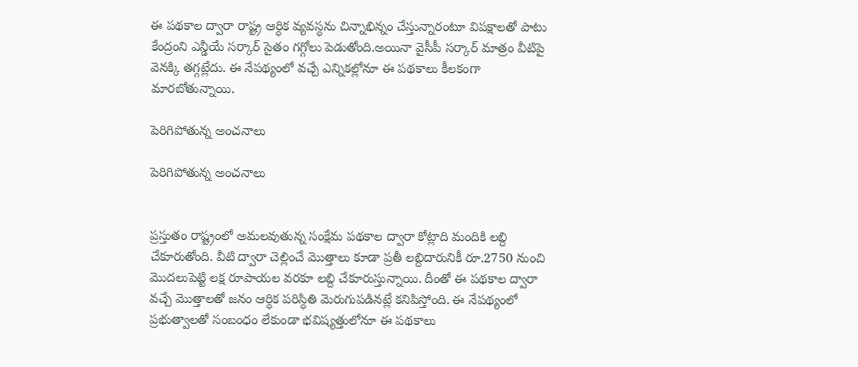ఈ పథకాల ద్వారా రాష్ట్ర ఆర్ధిక వ్యవస్ధను చిన్నాభిన్నం చేస్తున్నారంటూ విపక్షాలతో పాటు కేంద్రంని ఎన్డీయే సర్కార్ సైతం గగ్గోలు పెడుతోంది.అయినా వైసీపీ సర్కార్ మాత్రం వీటిపై వెనక్కి తగ్గట్లేదు. ఈ నేపథ్యంలో వచ్చే ఎన్నికల్లోనూ ఈ పథకాలు కీలకంగా మారబోతున్నాయి.

పెరిగిపోతున్న అంచనాలు

పెరిగిపోతున్న అంచనాలు


ప్రస్తుతం రాష్ట్రంలో అమలవుతున్న సంక్షేమ పథకాల ద్వారా కోట్లాది మందికి లబ్ది చేకూరుతోంది. వీటి ద్వారా చెల్లించే మొత్తాలు కూడా ప్రతీ లబ్దిదారునికీ రూ.2750 నుంచి మొదలుపెట్టి లక్ష రూపాయల వరకూ లబ్ది చేకూరుస్తున్నాయి. దీంతో ఈ పథకాల ద్వారా వచ్చే మొత్తాలతో జనం ఆర్ధిక పరిస్ధితి మెరుగుపడినట్లే కనిపిస్తోంది. ఈ నేపథ్యంలో ప్రభుత్వాలతో సంబంధం లేకుండా భవిష్యత్తులోనూ ఈ పథకాలు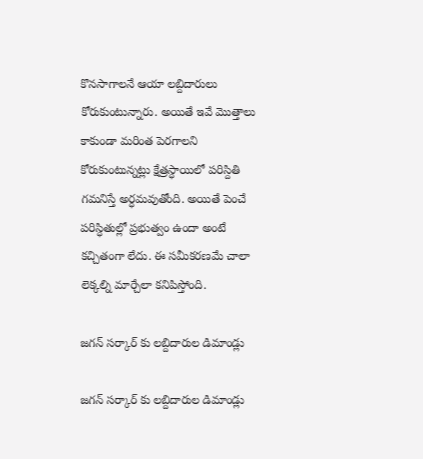కొనసాగాలనే ఆయా లబ్దిదారులు కోరుకుంటున్నారు. అయితే ఇవే మొత్తాలు కాకుండా మరింత పెరగాలని కోరుకుంటున్నట్లు క్షేత్రస్ధాయిలో పరిస్దితి గమనిస్తే అర్ధమవుతోంది. అయితే పెంచే పరిస్ధితుల్లో ప్రభుత్వం ఉందా అంటే కచ్చితంగా లేదు. ఈ సమీకరణమే చాలా లెక్కల్ని మార్చేలా కనిపిస్తోంది.

జగన్ సర్కార్ కు లబ్దిదారుల డిమాండ్లు

జగన్ సర్కార్ కు లబ్దిదారుల డిమాండ్లు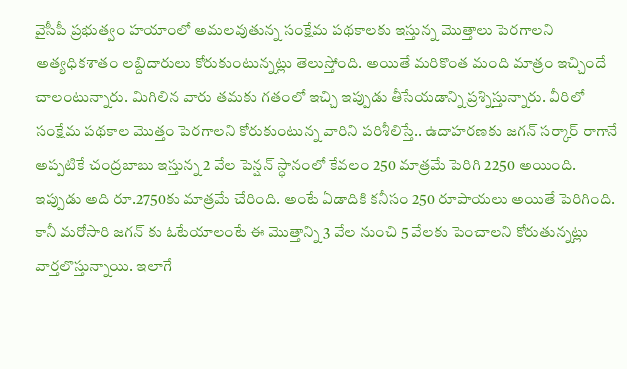వైసీపీ ప్రభుత్వం హయాంలో అమలవుతున్న సంక్షేమ పథకాలకు ఇస్తున్న మొత్తాలు పెరగాలని అత్యధికశాతం లబ్దిదారులు కోరుకుంటున్నట్లు తెలుస్తోంది. అయితే మరికొంత మంది మాత్రం ఇచ్చిందే చాలంటున్నారు. మిగిలిన వారు తమకు గతంలో ఇచ్చి ఇప్పుడు తీసేయడాన్ని ప్రశ్నిస్తున్నారు. వీరిలో సంక్షేమ పథకాల మొత్తం పెరగాలని కోరుకుంటున్న వారిని పరిశీలిస్తే.. ఉదాహరణకు జగన్ సర్కార్ రాగానే అప్పటికే చంద్రబాబు ఇస్తున్న 2 వేల పెన్షన్ స్ధానంలో కేవలం 250 మాత్రమే పెరిగి 2250 అయింది. ఇప్పుడు అది రూ.2750కు మాత్రమే చేరింది. అంటే ఏడాదికి కనీసం 250 రూపాయలు అయితే పెరిగింది. కానీ మరోసారి జగన్ కు ఓటేయాలంటే ఈ మొత్తాన్ని 3 వేల నుంచి 5 వేలకు పెంచాలని కోరుతున్నట్లు వార్తలొస్తున్నాయి. ఇలాగే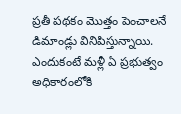ప్రతీ పథకం మొత్తం పెంచాలనే డిమాండ్లు వినిపిస్తున్నాయి. ఎందుకంటే మళ్లీ ఏ ప్రభుత్వం అధికారంలోకి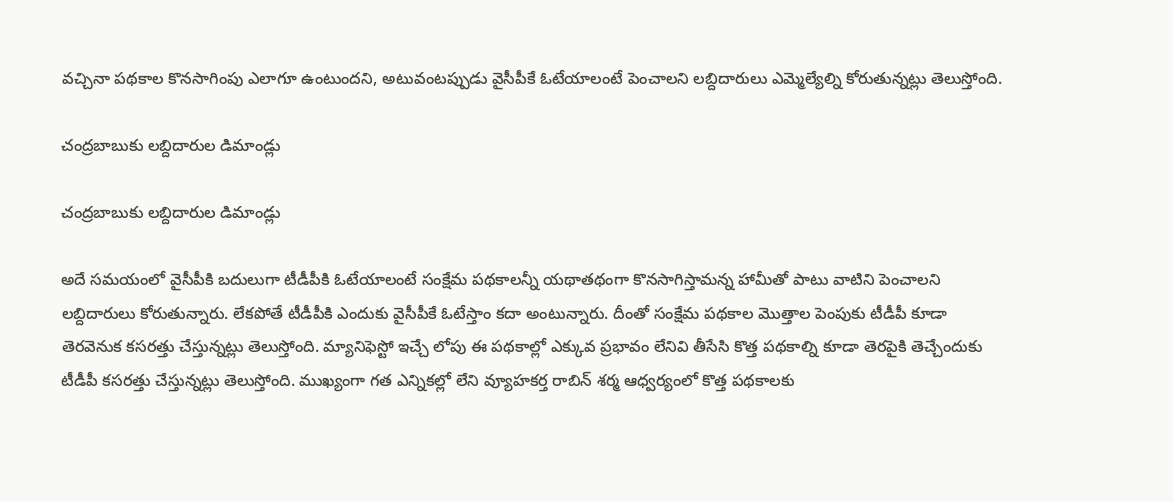వచ్చినా పథకాల కొనసాగింపు ఎలాగూ ఉంటుందని, అటువంటప్పుడు వైసీపీకే ఓటేయాలంటే పెంచాలని లబ్దిదారులు ఎమ్మెల్యేల్ని కోరుతున్నట్లు తెలుస్తోంది.

చంద్రబాబుకు లబ్దిదారుల డిమాండ్లు

చంద్రబాబుకు లబ్దిదారుల డిమాండ్లు

అదే సమయంలో వైసీపీకి బదులుగా టీడీపీకి ఓటేయాలంటే సంక్షేమ పథకాలన్నీ యథాతథంగా కొనసాగిస్తామన్న హామీతో పాటు వాటిని పెంచాలని లబ్దిదారులు కోరుతున్నారు. లేకపోతే టీడీపీకి ఎందుకు వైసీపీకే ఓటేస్తాం కదా అంటున్నారు. దీంతో సంక్షేమ పథకాల మొత్తాల పెంపుకు టీడీపీ కూడా తెరవెనుక కసరత్తు చేస్తున్నట్లు తెలుస్తోంది. మ్యానిఫెస్టో ఇచ్చే లోపు ఈ పథకాల్లో ఎక్కువ ప్రభావం లేనివి తీసేసి కొత్త పథకాల్ని కూడా తెరపైకి తెచ్చేందుకు టీడీపీ కసరత్తు చేస్తున్నట్లు తెలుస్తోంది. ముఖ్యంగా గత ఎన్నికల్లో లేని వ్యూహకర్త రాబిన్ శర్మ ఆధ్వర్యంలో కొత్త పథకాలకు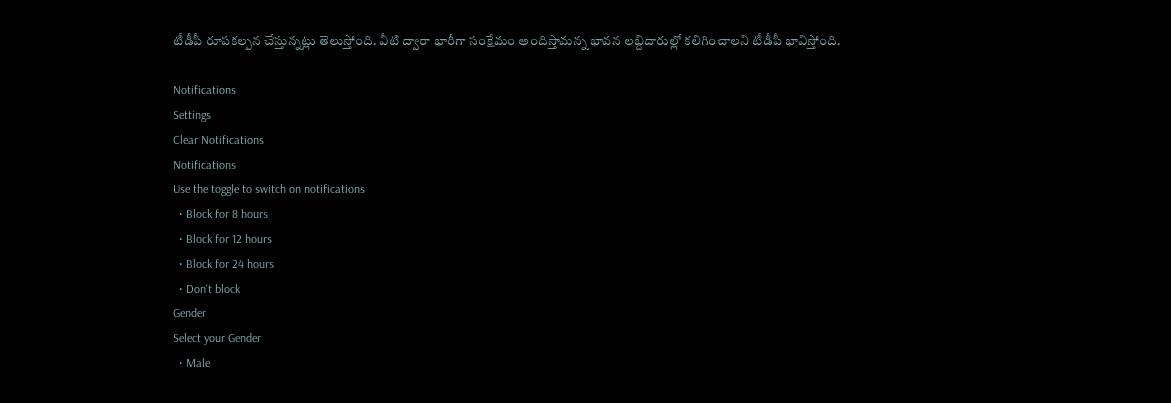టీడీపీ రూపకల్పన చేస్తున్నట్లు తెలుస్తోంది. వీటి ద్వారా భారీగా సంక్షేమం అందిస్తామన్న భావన లబ్దిదారుల్లో కలిగించాలని టీడీపీ భావిస్తోంది.

Notifications
Settings
Clear Notifications
Notifications
Use the toggle to switch on notifications
  • Block for 8 hours
  • Block for 12 hours
  • Block for 24 hours
  • Don't block
Gender
Select your Gender
  • Male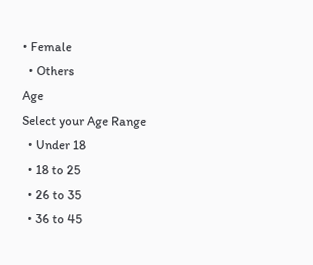• Female
  • Others
Age
Select your Age Range
  • Under 18
  • 18 to 25
  • 26 to 35
  • 36 to 45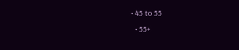• 45 to 55
  • 55+